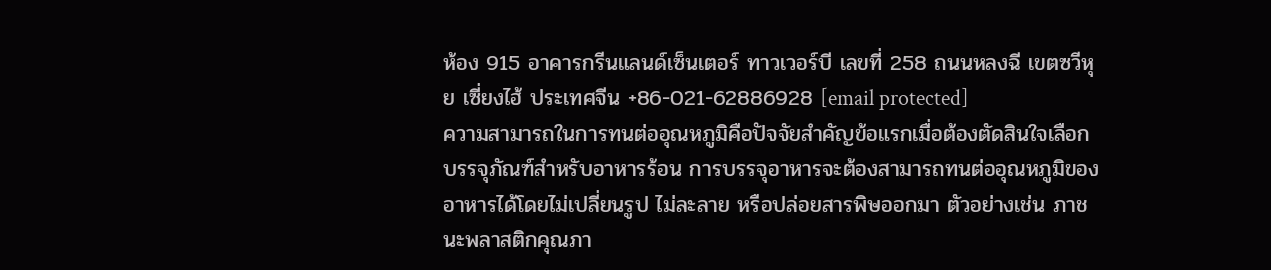ห้อง 915 อาคารกรีนแลนด์เซ็นเตอร์ ทาวเวอร์บี เลขที่ 258 ถนนหลงฉี เขตซวีหุย เซี่ยงไฮ้ ประเทศจีน +86-021-62886928 [email protected]
ความสามารถในการทนต่ออุณหภูมิคือปัจจัยสำคัญข้อแรกเมื่อต้องตัดสินใจเลือกบรรจุภัณฑ์สำหรับอาหารร้อน การบรรจุอาหารจะต้องสามารถทนต่ออุณหภูมิของอาหารได้โดยไม่เปลี่ยนรูป ไม่ละลาย หรือปล่อยสารพิษออกมา ตัวอย่างเช่น ภาชนะพลาสติกคุณภา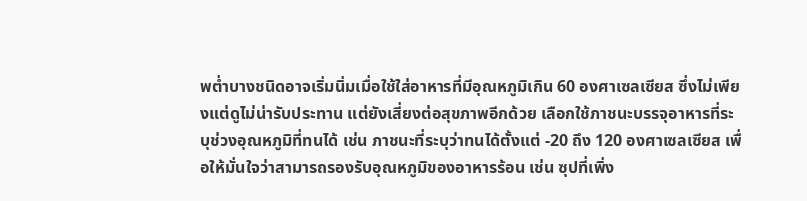พต่ำบางชนิดอาจเริ่มนิ่มเมื่อใช้ใส่อาหารที่มีอุณหภูมิเกิน 60 องศาเซลเซียส ซึ่งไม่เพียงแต่ดูไม่น่ารับประทาน แต่ยังเสี่ยงต่อสุขภาพอีกด้วย เลือกใช้ภาชนะบรรจุอาหารที่ระบุช่วงอุณหภูมิที่ทนได้ เช่น ภาชนะที่ระบุว่าทนได้ตั้งแต่ -20 ถึง 120 องศาเซลเซียส เพื่อให้มั่นใจว่าสามารถรองรับอุณหภูมิของอาหารร้อน เช่น ซุปที่เพิ่ง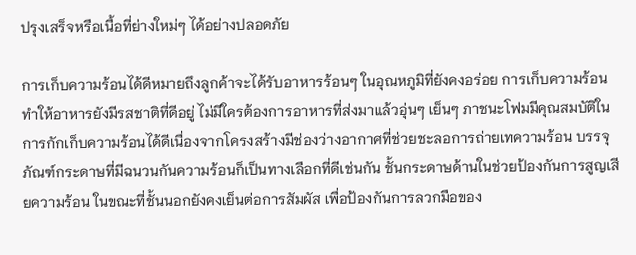ปรุงเสร็จหรือเนื้อที่ย่างใหม่ๆ ได้อย่างปลอดภัย

การเก็บความร้อนได้ดีหมายถึงลูกค้าจะได้รับอาหารร้อนๆ ในอุณหภูมิที่ยังคงอร่อย การเก็บความร้อนทำให้อาหารยังมีรสชาติที่ดีอยู่ ไม่มีใครต้องการอาหารที่ส่งมาแล้วอุ่นๆ เย็นๆ ภาชนะโฟมมีคุณสมบัติในการกักเก็บความร้อนได้ดีเนื่องจากโครงสร้างมีช่องว่างอากาศที่ช่วยชะลอการถ่ายเทความร้อน บรรจุภัณฑ์กระดาษที่มีฉนวนกันความร้อนก็เป็นทางเลือกที่ดีเช่นกัน ชั้นกระดาษด้านในช่วยป้องกันการสูญเสียความร้อน ในขณะที่ชั้นนอกยังคงเย็นต่อการสัมผัส เพื่อป้องกันการลวกมือของ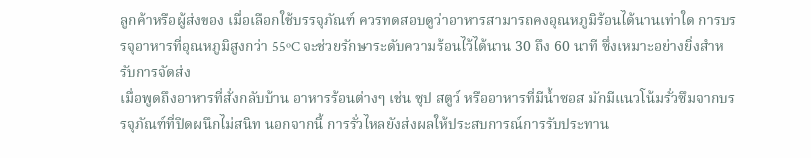ลูกค้าหรือผู้ส่งของ เมื่อเลือกใช้บรรจุภัณฑ์ ควรทดสอบดูว่าอาหารสามารถคงอุณหภูมิร้อนได้นานเท่าใด การบรรจุอาหารที่อุณหภูมิสูงกว่า 55ºC จะช่วยรักษาระดับความร้อนไว้ได้นาน 30 ถึง 60 นาที ซึ่งเหมาะอย่างยิ่งสำหรับการจัดส่ง
เมื่อพูดถึงอาหารที่สั่งกลับบ้าน อาหารร้อนต่างๆ เช่น ซุป สตูว์ หรืออาหารที่มีน้ำซอส มักมีแนวโน้มรั่วซึมจากบรรจุภัณฑ์ที่ปิดผนึกไม่สนิท นอกจากนี้ การรั่วไหลยังส่งผลให้ประสบการณ์การรับประทาน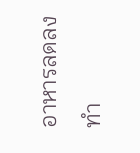อาหารลดลง ทำ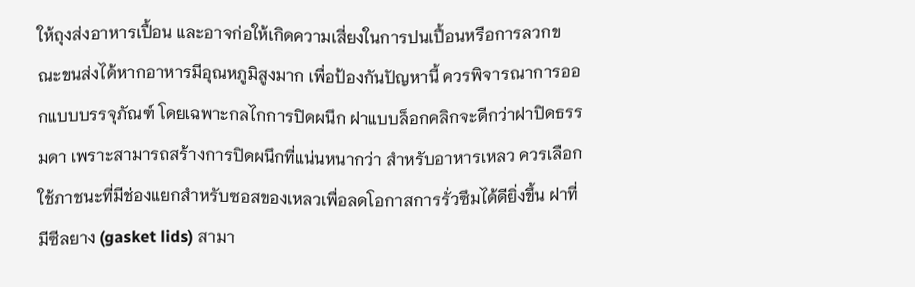ให้ถุงส่งอาหารเปื้อน และอาจก่อให้เกิดความเสี่ยงในการปนเปื้อนหรือการลวกขณะขนส่งได้หากอาหารมีอุณหภูมิสูงมาก เพื่อป้องกันปัญหานี้ ควรพิจารณาการออกแบบบรรจุภัณฑ์ โดยเฉพาะกลไกการปิดผนึก ฝาแบบล็อกคลิกจะดีกว่าฝาปิดธรรมดา เพราะสามารถสร้างการปิดผนึกที่แน่นหนากว่า สำหรับอาหารเหลว ควรเลือกใช้ภาชนะที่มีช่องแยกสำหรับซอสของเหลวเพื่อลดโอกาสการรั่วซึมได้ดียิ่งขึ้น ฝาที่มีซีลยาง (gasket lids) สามา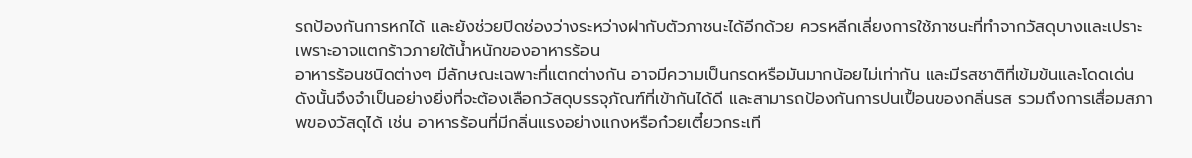รถป้องกันการหกได้ และยังช่วยปิดช่องว่างระหว่างฝากับตัวภาชนะได้อีกด้วย ควรหลีกเลี่ยงการใช้ภาชนะที่ทำจากวัสดุบางและเปราะ เพราะอาจแตกร้าวภายใต้น้ำหนักของอาหารร้อน
อาหารร้อนชนิดต่างๆ มีลักษณะเฉพาะที่แตกต่างกัน อาจมีความเป็นกรดหรือมันมากน้อยไม่เท่ากัน และมีรสชาติที่เข้มข้นและโดดเด่น ดังนั้นจึงจำเป็นอย่างยิ่งที่จะต้องเลือกวัสดุบรรจุภัณฑ์ที่เข้ากันได้ดี และสามารถป้องกันการปนเปื้อนของกลิ่นรส รวมถึงการเสื่อมสภาพของวัสดุได้ เช่น อาหารร้อนที่มีกลิ่นแรงอย่างแกงหรือก๋วยเตี๋ยวกระเที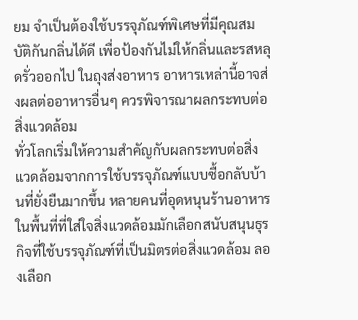ยม จำเป็นต้องใช้บรรจุภัณฑ์พิเศษที่มีคุณสมบัติกันกลิ่นได้ดี เพื่อป้องกันไม่ให้กลิ่นและรสหลุดรั่วออกไป ในถุงส่งอาหาร อาหารเหล่านี้อาจส่งผลต่ออาหารอื่นๆ ควรพิจารณาผลกระทบต่อสิ่งแวดล้อม
ทั่วโลกเริ่มให้ความสำคัญกับผลกระทบต่อสิ่งแวดล้อมจากการใช้บรรจุภัณฑ์แบบซื้อกลับบ้านที่ยั่งยืนมากขึ้น หลายคนที่อุดหนุนร้านอาหารในพื้นที่ที่ใส่ใจสิ่งแวดล้อมมักเลือกสนับสนุนธุรกิจที่ใช้บรรจุภัณฑ์ที่เป็นมิตรต่อสิ่งแวดล้อม ลองเลือก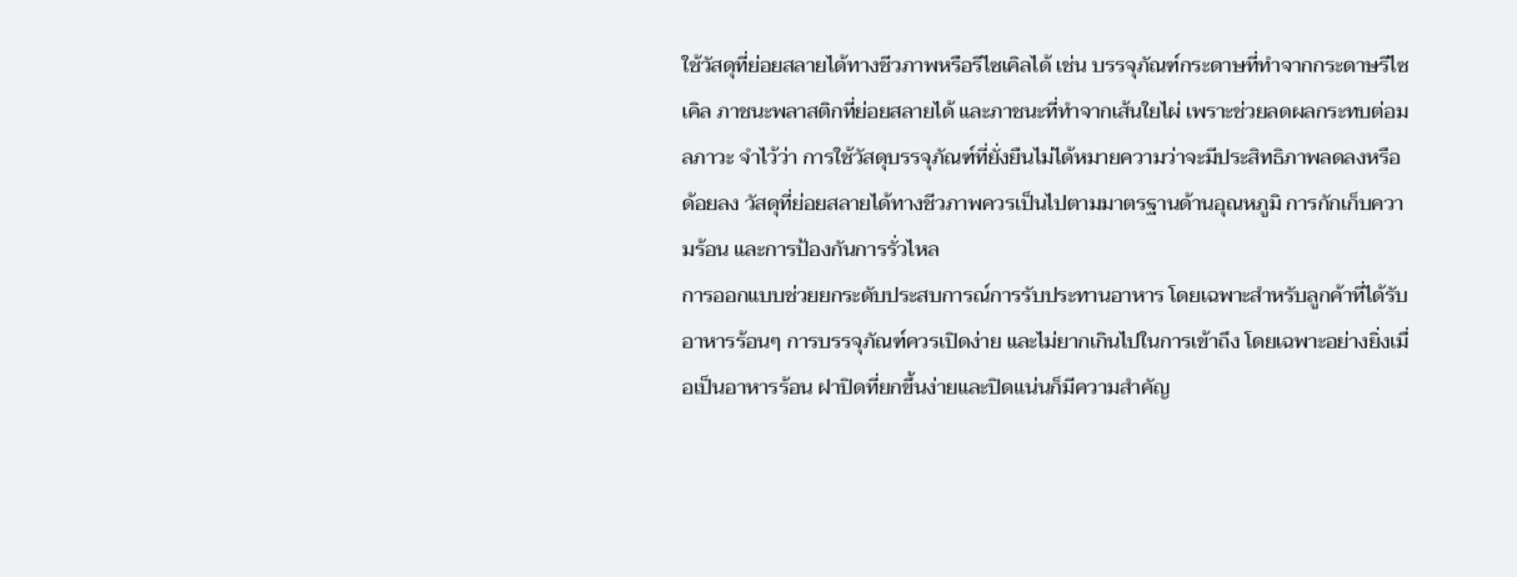ใช้วัสดุที่ย่อยสลายได้ทางชีวภาพหรือรีไซเคิลได้ เช่น บรรจุภัณฑ์กระดาษที่ทำจากกระดาษรีไซเคิล ภาชนะพลาสติกที่ย่อยสลายได้ และภาชนะที่ทำจากเส้นใยไผ่ เพราะช่วยลดผลกระทบต่อมลภาวะ จำไว้ว่า การใช้วัสดุบรรจุภัณฑ์ที่ยั่งยืนไม่ได้หมายความว่าจะมีประสิทธิภาพลดลงหรือด้อยลง วัสดุที่ย่อยสลายได้ทางชีวภาพควรเป็นไปตามมาตรฐานด้านอุณหภูมิ การกักเก็บความร้อน และการป้องกันการรั่วไหล
การออกแบบช่วยยกระดับประสบการณ์การรับประทานอาหาร โดยเฉพาะสำหรับลูกค้าที่ได้รับอาหารร้อนๆ การบรรจุภัณฑ์ควรเปิดง่าย และไม่ยากเกินไปในการเข้าถึง โดยเฉพาะอย่างยิ่งเมื่อเป็นอาหารร้อน ฝาปิดที่ยกขึ้นง่ายและปิดแน่นก็มีความสำคัญ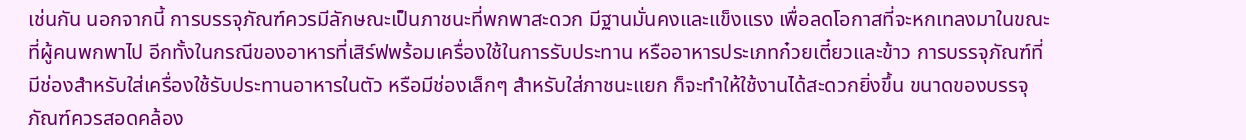เช่นกัน นอกจากนี้ การบรรจุภัณฑ์ควรมีลักษณะเป็นภาชนะที่พกพาสะดวก มีฐานมั่นคงและแข็งแรง เพื่อลดโอกาสที่จะหกเทลงมาในขณะที่ผู้คนพกพาไป อีกทั้งในกรณีของอาหารที่เสิร์ฟพร้อมเครื่องใช้ในการรับประทาน หรืออาหารประเภทก๋วยเตี๋ยวและข้าว การบรรจุภัณฑ์ที่มีช่องสำหรับใส่เครื่องใช้รับประทานอาหารในตัว หรือมีช่องเล็กๆ สำหรับใส่ภาชนะแยก ก็จะทำให้ใช้งานได้สะดวกยิ่งขึ้น ขนาดของบรรจุภัณฑ์ควรสอดคล้อง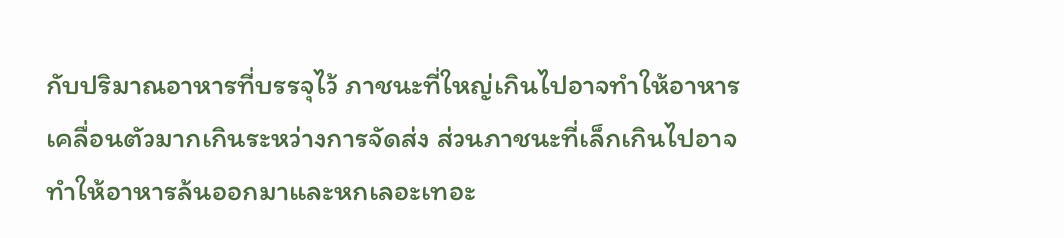กับปริมาณอาหารที่บรรจุไว้ ภาชนะที่ใหญ่เกินไปอาจทำให้อาหารเคลื่อนตัวมากเกินระหว่างการจัดส่ง ส่วนภาชนะที่เล็กเกินไปอาจทำให้อาหารล้นออกมาและหกเลอะเทอะ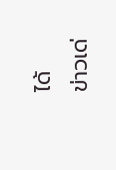ได้
ข่าวเด่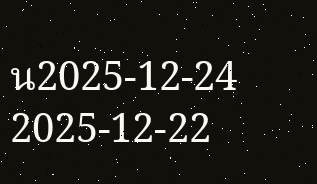น2025-12-24
2025-12-22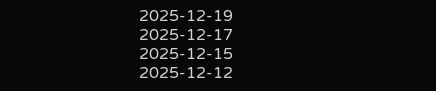2025-12-19
2025-12-17
2025-12-15
2025-12-12